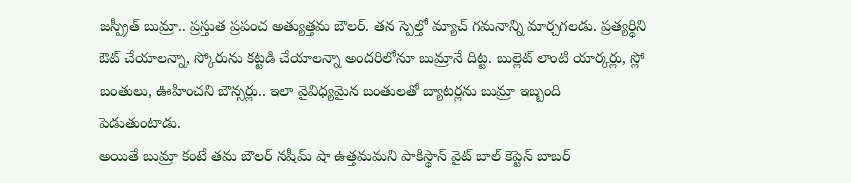జస్ప్రీత్ బుమ్రా.. ప్రస్తుత ప్రపంచ అత్యుత్తమ బౌలర్. తన స్పెల్తో మ్యాచ్ గమనాన్ని మార్చగలడు. ప్రత్యర్థిని ఔట్ చేయాలన్నా, స్కోరును కట్టడి చేయాలన్నా అందరిలోనూ బుమ్రానే దిట్ట. బుల్లెట్ లాంటి యార్కర్లు, స్లో బంతులు, ఊహించని బౌన్సర్లు.. ఇలా వైవిధ్యమైన బంతులతో బ్యాటర్లను బుమ్రా ఇబ్బంది పెడుతుంటాడు.
అయితే బుమ్రా కంటే తమ బౌలర్ నషీమ్ షా ఉత్తమమని పాకిస్థాన్ వైట్ బాల్ కెప్టెన్ బాబర్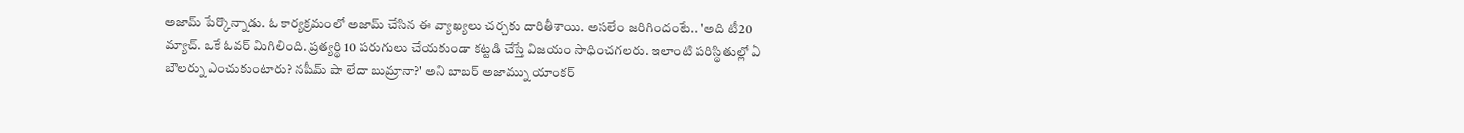అజామ్ పేర్కొన్నాడు. ఓ కార్యక్రమంలో అజామ్ చేసిన ఈ వ్యాఖ్యలు చర్చకు దారితీశాయి. అసలేం జరిగిందంటే.. 'అది టీ20 మ్యాచ్. ఒకే ఓవర్ మిగిలింది. ప్రత్యర్థి 10 పరుగులు చేయకుండా కట్టడి చేస్తే విజయం సాధించగలరు. ఇలాంటి పరిస్థితుల్లో ఏ బౌలర్ను ఎంచుకుంటారు? నషీమ్ షా లేదా బుమ్రానా?' అని బాబర్ అజామ్ను యాంకర్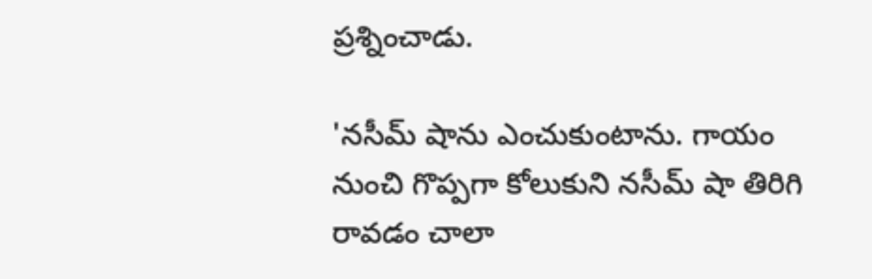ప్రశ్నించాడు.

'నసీమ్ షాను ఎంచుకుంటాను. గాయం నుంచి గొప్పగా కోలుకుని నసీమ్ షా తిరిగి రావడం చాలా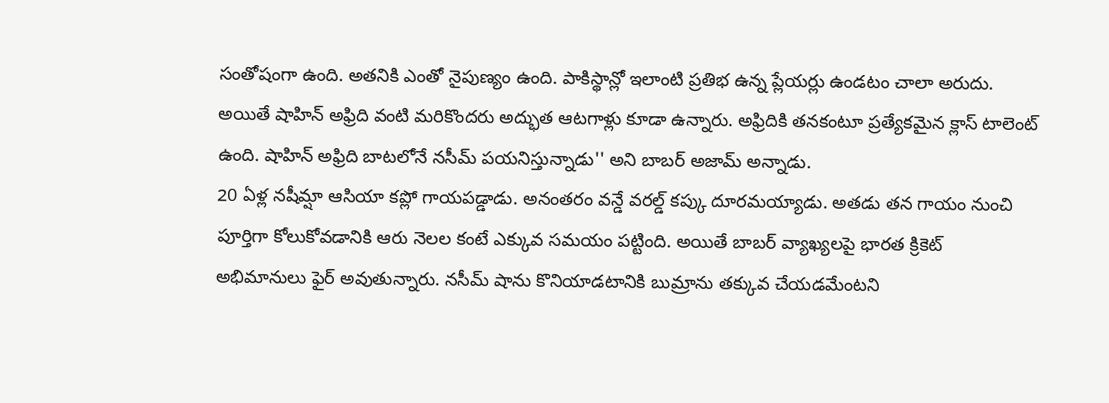సంతోషంగా ఉంది. అతనికి ఎంతో నైపుణ్యం ఉంది. పాకిస్థాన్లో ఇలాంటి ప్రతిభ ఉన్న ప్లేయర్లు ఉండటం చాలా అరుదు. అయితే షాహిన్ అఫ్రిది వంటి మరికొందరు అద్భుత ఆటగాళ్లు కూడా ఉన్నారు. అఫ్రిదికి తనకంటూ ప్రత్యేకమైన క్లాస్ టాలెంట్ ఉంది. షాహిన్ అఫ్రిది బాటలోనే నసీమ్ పయనిస్తున్నాడు'' అని బాబర్ అజామ్ అన్నాడు.
20 ఏళ్ల నషీమ్షా ఆసియా కప్లో గాయపడ్డాడు. అనంతరం వన్డే వరల్డ్ కప్కు దూరమయ్యాడు. అతడు తన గాయం నుంచి పూర్తిగా కోలుకోవడానికి ఆరు నెలల కంటే ఎక్కువ సమయం పట్టింది. అయితే బాబర్ వ్యాఖ్యలపై భారత క్రికెట్ అభిమానులు ఫైర్ అవుతున్నారు. నసీమ్ షాను కొనియాడటానికి బుమ్రాను తక్కువ చేయడమేంటని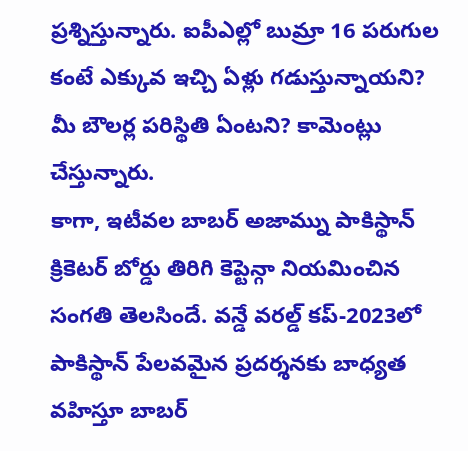ప్రశ్నిస్తున్నారు. ఐపీఎల్లో బుమ్రా 16 పరుగుల కంటే ఎక్కువ ఇచ్చి ఏళ్లు గడుస్తున్నాయని? మీ బౌలర్ల పరిస్థితి ఏంటని? కామెంట్లు చేస్తున్నారు.
కాగా, ఇటీవల బాబర్ అజామ్ను పాకిస్థాన్ క్రికెటర్ బోర్డు తిరిగి కెప్టెన్గా నియమించిన సంగతి తెలసిందే. వన్డే వరల్డ్ కప్-2023లో పాకిస్థాన్ పేలవమైన ప్రదర్శనకు బాధ్యత వహిస్తూ బాబర్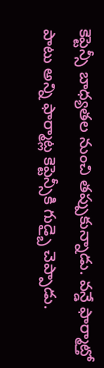కెప్టెన్సీ బాధ్యతల నుంచి తప్పుకున్నాడు. వన్డే ఫార్మాట్తో పాటు అన్ని ఫార్మాట్ల కెప్టెన్సీకి గుడ్బై చెప్పాడు.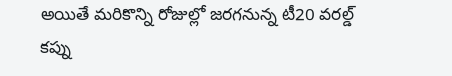అయితే మరికొన్ని రోజుల్లో జరగనున్న టీ20 వరల్డ్ కప్ను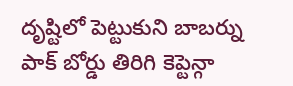దృష్టిలో పెట్టుకుని బాబర్ను పాక్ బోర్డు తిరిగి కెప్టెన్గా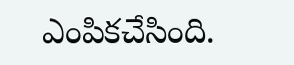ఎంపికచేసింది.